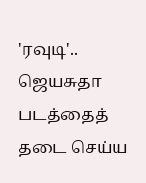'ரவுடி'.. ஜெயசுதா படத்தைத் தடை செய்ய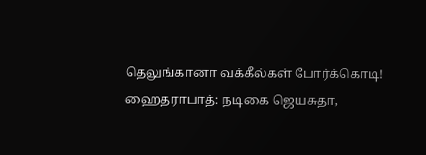தெலுங்கானா வக்கீல்கள் போர்க்கொடி!
ஹைதராபாத்: நடிகை ஜெயசுதா,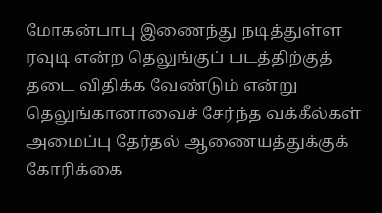மோகன்பாபு இணைந்து நடித்துள்ள ரவுடி என்ற தெலுங்குப் படத்திற்குத் தடை விதிக்க வேண்டும் என்று தெலுங்கானாவைச் சேர்ந்த வக்கீல்கள் அமைப்பு தேர்தல் ஆணையத்துக்குக் கோரிக்கை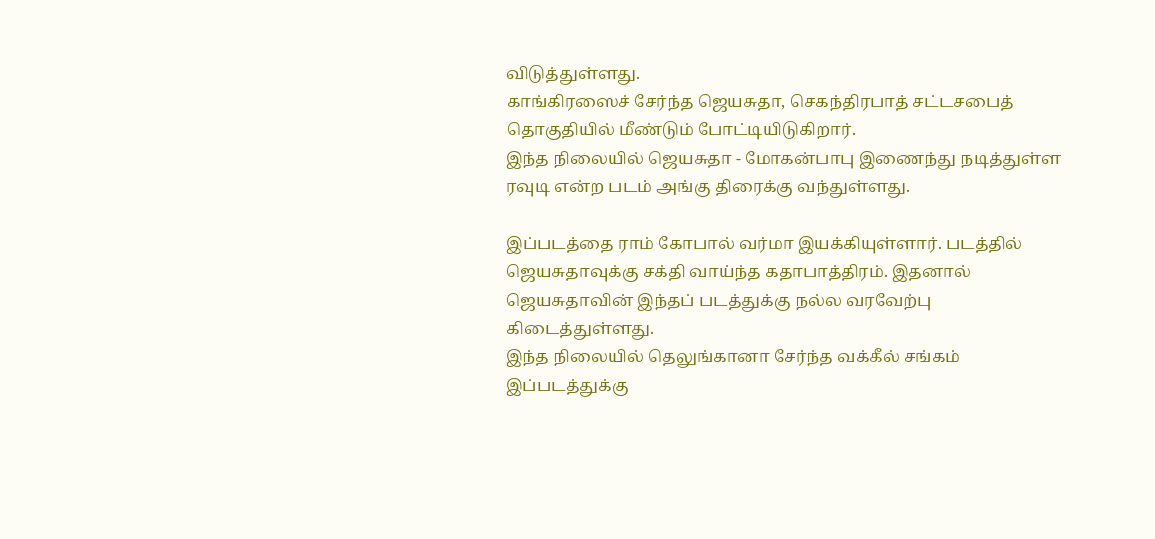விடுத்துள்ளது.
காங்கிரஸைச் சேர்ந்த ஜெயசுதா, செகந்திரபாத் சட்டசபைத் தொகுதியில் மீண்டும் போட்டியிடுகிறார்.
இந்த நிலையில் ஜெயசுதா - மோகன்பாபு இணைந்து நடித்துள்ள ரவுடி என்ற படம் அங்கு திரைக்கு வந்துள்ளது.

இப்படத்தை ராம் கோபால் வர்மா இயக்கியுள்ளார். படத்தில் ஜெயசுதாவுக்கு சக்தி வாய்ந்த கதாபாத்திரம். இதனால் ஜெயசுதாவின் இந்தப் படத்துக்கு நல்ல வரவேற்பு கிடைத்துள்ளது.
இந்த நிலையில் தெலுங்கானா சேர்ந்த வக்கீல் சங்கம் இப்படத்துக்கு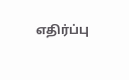எதிர்ப்பு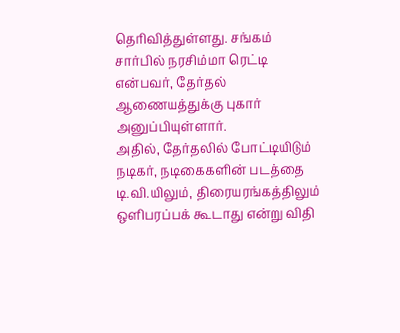தெரிவித்துள்ளது. சங்கம் சார்பில் நரசிம்மா ரெட்டி என்பவர், தேர்தல் ஆணையத்துக்கு புகார் அனுப்பியுள்ளார்.
அதில், தேர்தலில் போட்டியிடும் நடிகர், நடிகைகளின் படத்தை டி.வி.யிலும், திரையரங்கத்திலும் ஒளிபரப்பக் கூடாது என்று விதி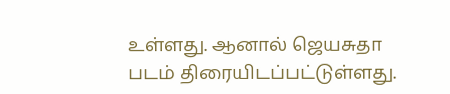உள்ளது. ஆனால் ஜெயசுதா படம் திரையிடப்பட்டுள்ளது.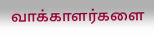வாக்காளர்களை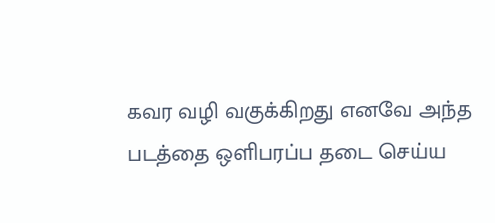கவர வழி வகுக்கிறது எனவே அந்த படத்தை ஒளிபரப்ப தடை செய்ய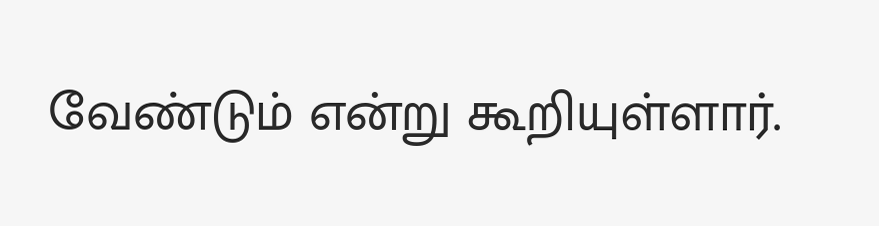வேண்டும் என்று கூறியுள்ளார்.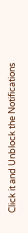Click it and Unblock the Notifications